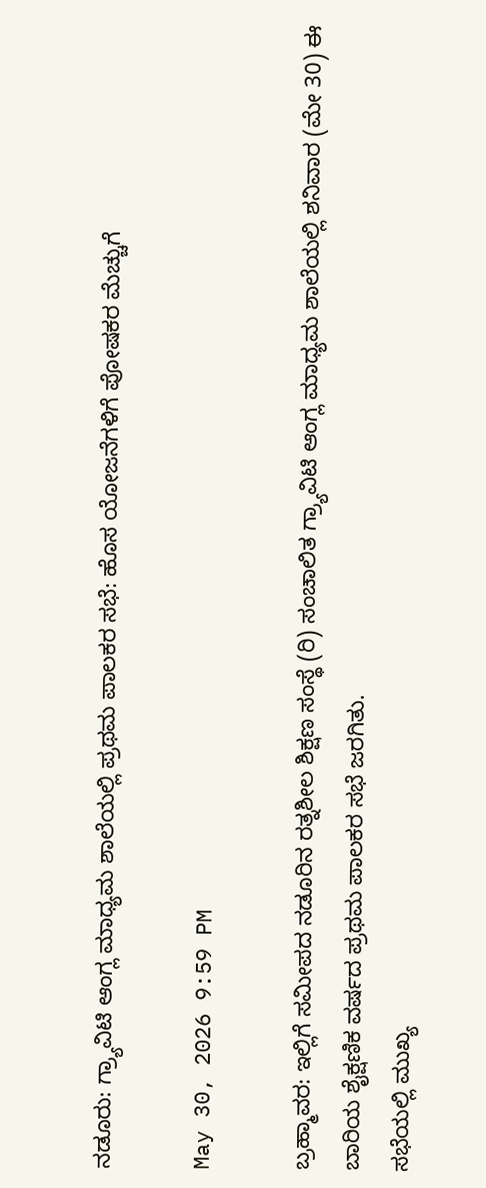ನಡೂರು: ಗ್ರ್ಯಾವಿಟಿ ಆಂಗ್ಲ ಮಾಧ್ಯಮ ಶಾಲೆಯಲ್ಲಿ ಪ್ರಥಮ ಪಾಲಕರ ಸಭೆ: ಹೊಸ ಯೋಜನೆಗಳಿಗೆ ಪೋಷಕರ ಮೆಚ್ಚುಗೆ

May 30, 2026 9:59 PM

ಬ್ರಹ್ಮಾವರ: ಇಲ್ಲಿಗೆ ಸಮೀಪದ ನಡೂರಿನ ರತ್ನಶೀಲ ಶಿಕ್ಷಣ ಸಂಸ್ಥೆ (ರಿ) ಸಂಚಾಲಿತ ಗ್ರ್ಯಾವಿಟಿ ಆಂಗ್ಲ ಮಾಧ್ಯಮ ಶಾಲೆಯಲ್ಲಿ ಶನಿವಾರ (ಮೇ 30) ಈ ಬಾರಿಯ ಶೈಕ್ಷಣಿಕ ವರ್ಷದ ಪ್ರಥಮ ಪಾಲಕರ ಸಭೆ ಜರಗಿತು.
ಸಭೆಯಲ್ಲಿ ಮುಖ್ಯ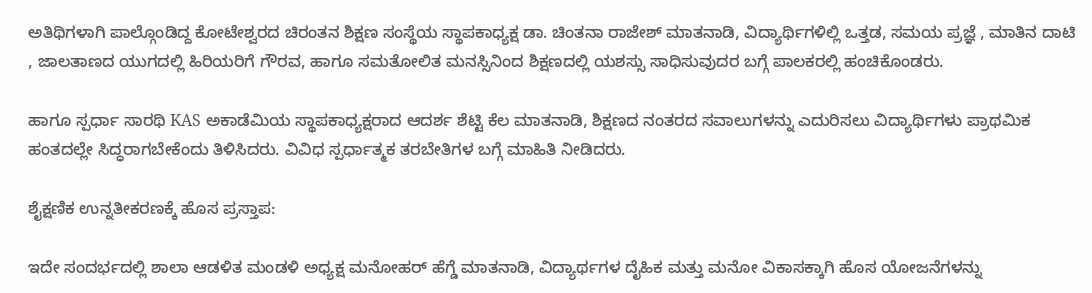ಅತಿಥಿಗಳಾಗಿ ಪಾಲ್ಗೊಂಡಿದ್ದ ಕೋಟೇಶ್ವರದ ಚಿರಂತನ ಶಿಕ್ಷಣ ಸಂಸ್ಥೆಯ ಸ್ಥಾಪಕಾಧ್ಯಕ್ಷ ಡಾ. ಚಿಂತನಾ ರಾಜೇಶ್ ಮಾತನಾಡಿ, ವಿದ್ಯಾರ್ಥಿಗಳಿಲ್ಲಿ ಒತ್ತಡ, ಸಮಯ ಪ್ರಜ್ಞೆ , ಮಾತಿನ ದಾಟಿ , ಜಾಲತಾಣದ ಯುಗದಲ್ಲಿ ಹಿರಿಯರಿಗೆ ಗೌರವ, ಹಾಗೂ ಸಮತೋಲಿತ ಮನಸ್ಸಿನಿಂದ ಶಿಕ್ಷಣದಲ್ಲಿ ಯಶಸ್ಸು ಸಾಧಿಸುವುದರ ಬಗ್ಗೆ ಪಾಲಕರಲ್ಲಿ ಹಂಚಿಕೊಂಡರು.

ಹಾಗೂ ಸ್ಪರ್ಧಾ ಸಾರಥಿ KAS ಅಕಾಡೆಮಿಯ ಸ್ಥಾಪಕಾಧ್ಯಕ್ಷರಾದ ಆದರ್ಶ ಶೆಟ್ಟಿ ಕೆಲ ಮಾತನಾಡಿ, ಶಿಕ್ಷಣದ‌ ನಂತರದ ಸವಾಲುಗಳನ್ನು ಎದುರಿಸಲು ವಿದ್ಯಾರ್ಥಿಗಳು ಪ್ರಾಥಮಿಕ ಹಂತದಲ್ಲೇ ಸಿದ್ಧರಾಗಬೇಕೆಂದು ತಿಳಿಸಿದರು. ವಿವಿಧ ಸ್ಪರ್ಧಾತ್ಮಕ ತರಬೇತಿಗಳ ಬಗ್ಗೆ ಮಾಹಿತಿ ನೀಡಿದರು.

ಶೈಕ್ಷಣಿಕ ಉನ್ನತೀಕರಣಕ್ಕೆ ಹೊಸ ಪ್ರಸ್ತಾಪ:

ಇದೇ ಸಂದರ್ಭದಲ್ಲಿ ಶಾಲಾ ಆಡಳಿತ ಮಂಡಳಿ ಅಧ್ಯಕ್ಷ ಮನೋಹರ್ ಹೆಗ್ಡೆ ಮಾತನಾಡಿ, ವಿದ್ಯಾರ್ಥಗಳ ದೈಹಿಕ ಮತ್ತು ಮನೋ ವಿಕಾಸಕ್ಕಾಗಿ ಹೊಸ ಯೋಜನೆಗಳನ್ನು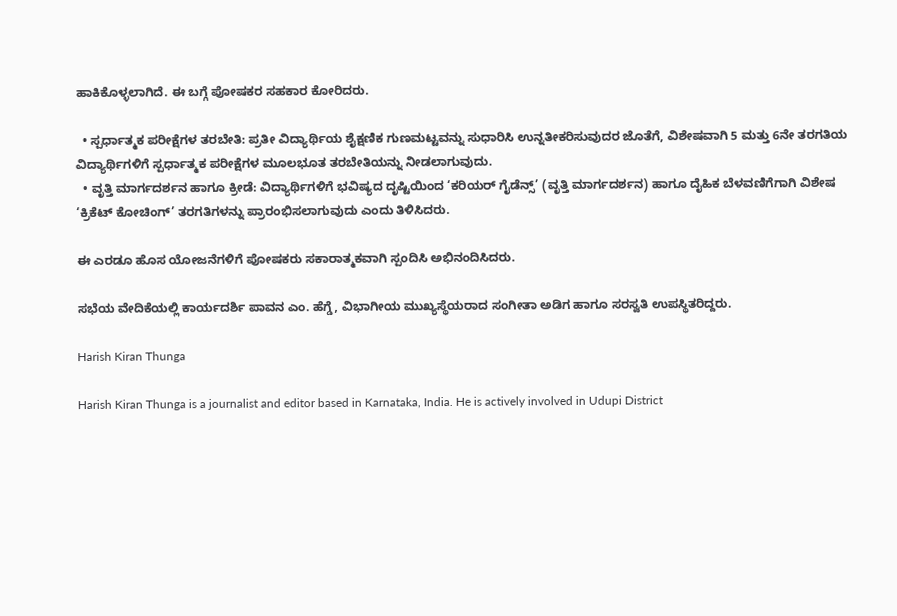ಹಾಕಿಕೊಳ್ಳಲಾಗಿದೆ. ಈ ಬಗ್ಗೆ ಪೋಷಕರ ಸಹಕಾರ ಕೋರಿದರು.

  • ಸ್ಪರ್ಧಾತ್ಮಕ ಪರೀಕ್ಷೆಗಳ ತರಬೇತಿ: ಪ್ರತೀ ವಿದ್ಯಾರ್ಥಿಯ ಶೈಕ್ಷಣಿಕ ಗುಣಮಟ್ಟವನ್ನು ಸುಧಾರಿಸಿ ಉನ್ನತೀಕರಿಸುವುದರ ಜೊತೆಗೆ, ವಿಶೇಷವಾಗಿ 5 ಮತ್ತು 6ನೇ ತರಗತಿಯ ವಿದ್ಯಾರ್ಥಿಗಳಿಗೆ ಸ್ಪರ್ಧಾತ್ಮಕ ಪರೀಕ್ಷೆಗಳ ಮೂಲಭೂತ ತರಬೇತಿಯನ್ನು ನೀಡಲಾಗುವುದು.
  • ವೃತ್ತಿ ಮಾರ್ಗದರ್ಶನ ಹಾಗೂ ಕ್ರೀಡೆ: ವಿದ್ಯಾರ್ಥಿಗಳಿಗೆ ಭವಿಷ್ಯದ ದೃಷ್ಟಿಯಿಂದ ‘ಕರಿಯರ್ ಗೈಡೆನ್ಸ್’ (ವೃತ್ತಿ ಮಾರ್ಗದರ್ಶನ) ಹಾಗೂ ದೈಹಿಕ ಬೆಳವಣಿಗೆಗಾಗಿ ವಿಶೇಷ ‘ಕ್ರಿಕೆಟ್ ಕೋಚಿಂಗ್’ ತರಗತಿಗಳನ್ನು ಪ್ರಾರಂಭಿಸಲಾಗುವುದು ಎಂದು ತಿಳಿಸಿದರು.

ಈ ಎರಡೂ ಹೊಸ ಯೋಜನೆಗಳಿಗೆ ಪೋಷಕರು ಸಕಾರಾತ್ಮಕವಾಗಿ ಸ್ಪಂದಿಸಿ ಅಭಿನಂದಿಸಿದರು.

ಸಭೆಯ ವೇದಿಕೆಯಲ್ಲಿ ಕಾರ್ಯದರ್ಶಿ ಪಾವನ ಎಂ. ಹೆಗ್ಡೆ, ವಿಭಾಗೀಯ ಮುಖ್ಯಸ್ಥೆಯರಾದ ಸಂಗೀತಾ ಅಡಿಗ ಹಾಗೂ ಸರಸ್ವತಿ ಉಪಸ್ಥಿತರಿದ್ದರು.

Harish Kiran Thunga

Harish Kiran Thunga is a journalist and editor based in Karnataka, India. He is actively involved in Udupi District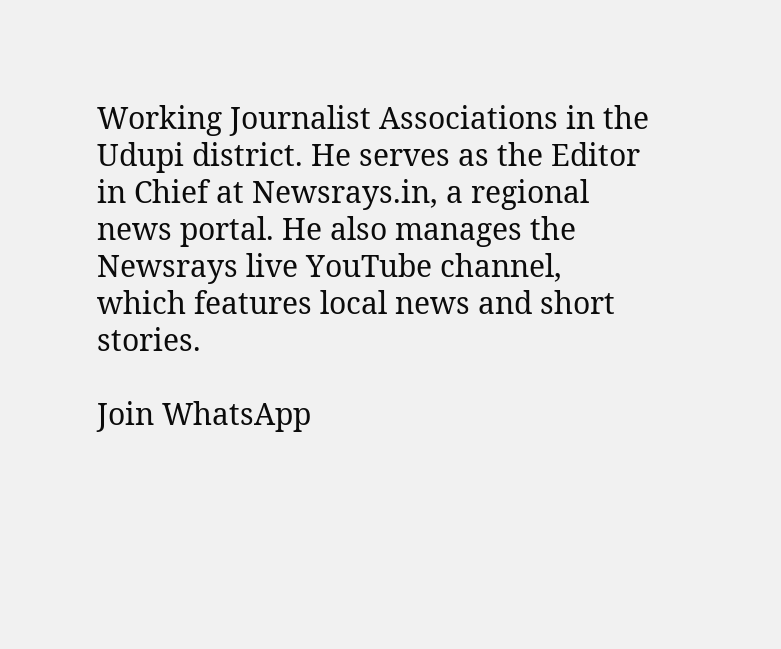Working Journalist Associations in the Udupi district. He serves as the Editor in Chief at Newsrays.in, a regional news portal. He also manages the Newsrays live YouTube channel, which features local news and short stories.

Join WhatsApp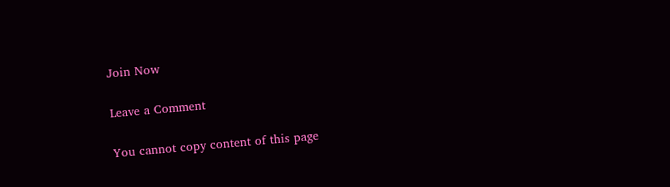Join Now

Leave a Comment

You cannot copy content of this page